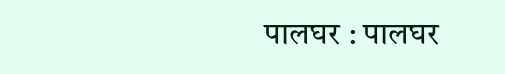पालघर : पालघर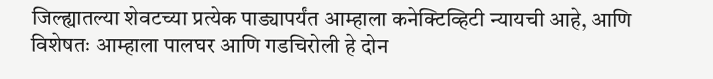जिल्ह्यातल्या शेवटच्या प्रत्येक पाड्यापर्यंत आम्हाला कनेक्टिव्हिटी न्यायची आहे, आणि विशेषतः आम्हाला पालघर आणि गडचिरोली हे दोन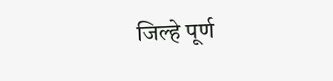जिल्हे पूर्ण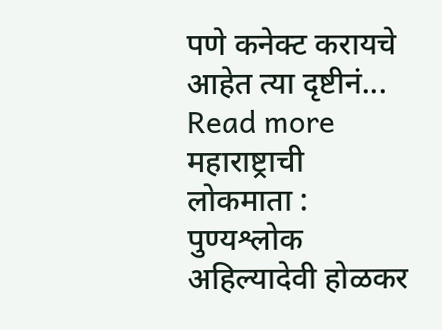पणे कनेक्ट करायचे आहेत त्या दृष्टीनं... Read more
महाराष्ट्राची लोकमाता : पुण्यश्लोक अहिल्यादेवी होळकर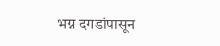भग्न दगडांपासून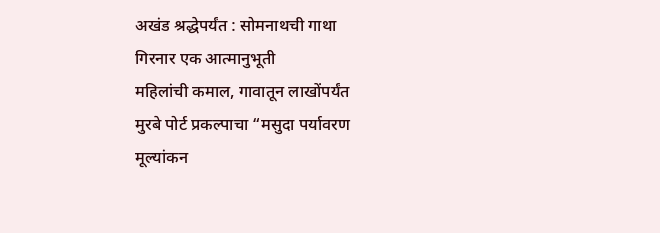अखंड श्रद्धेपर्यंत : सोमनाथची गाथा
गिरनार एक आत्मानुभूती
महिलांची कमाल, गावातून लाखोंपर्यंत
मुरबे पोर्ट प्रकल्पाचा “मसुदा पर्यावरण मूल्यांकन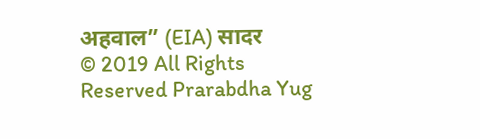अहवाल” (EIA) सादर
© 2019 All Rights Reserved Prarabdha Yug